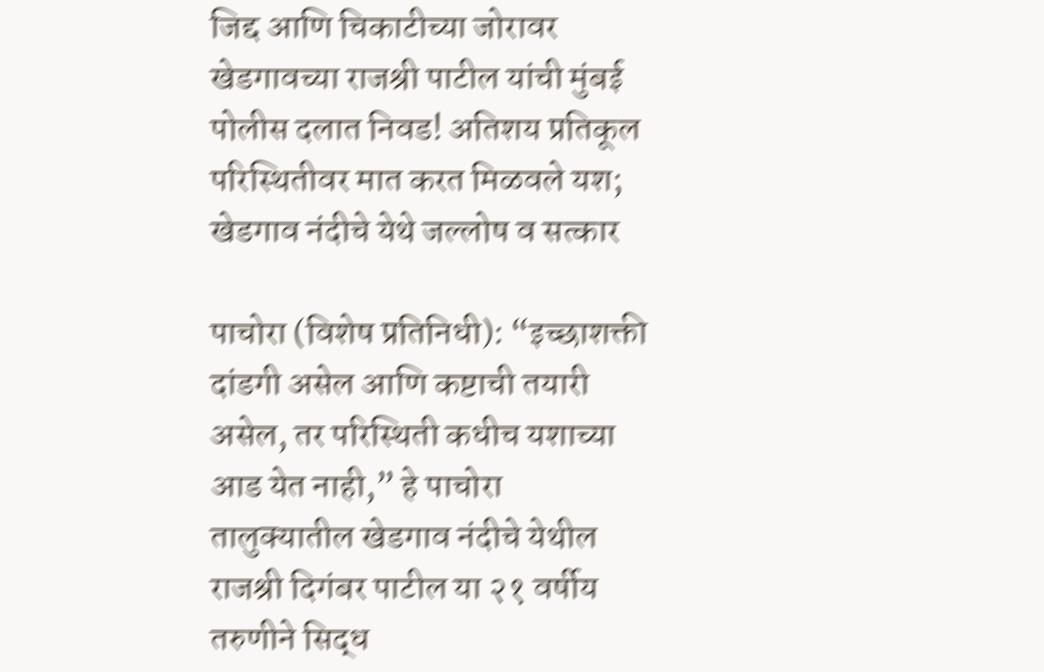जिद्द आणि चिकाटीच्या जोरावर खेडगावच्या राजश्री पाटील यांची मुंबई पोलीस दलात निवड! अतिशय प्रतिकूल परिस्थितीवर मात करत मिळवले यश; खेडगाव नंदीचे येथे जल्लोष व सत्कार

पाचोरा (विशेष प्रतिनिधी): “इच्छाशक्ती दांडगी असेल आणि कष्टाची तयारी असेल, तर परिस्थिती कधीच यशाच्या आड येत नाही,” हे पाचोरा तालुक्यातील खेडगाव नंदीचे येथील राजश्री दिगंबर पाटील या २१ वर्षीय तरुणीने सिद्ध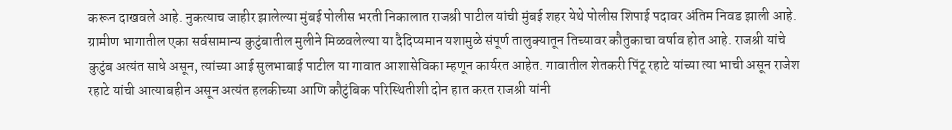करून दाखवले आहे. नुकत्याच जाहीर झालेल्या मुंबई पोलीस भरती निकालात राजश्री पाटील यांची मुंबई शहर येथे पोलीस शिपाई पदावर अंतिम निवड झाली आहे. ग्रामीण भागातील एका सर्वसामान्य कुटुंबातील मुलीने मिळवलेल्या या दैदिप्यमान यशामुळे संपूर्ण तालुक्यातून तिच्यावर कौतुकाचा वर्षाव होत आहे. राजश्री यांचे कुटुंब अत्यंत साधे असून, त्यांच्या आई सुलभाबाई पाटील या गावात आशासेविका म्हणून कार्यरत आहेत. गावातील शेतकरी पिंटू रहाटे यांच्या त्या भाची असून राजेश रहाटे यांची आत्याबहीन असून अत्यंत हलकीच्या आणि कौटुंबिक परिस्थितीशी दोन हात करत राजश्री यांनी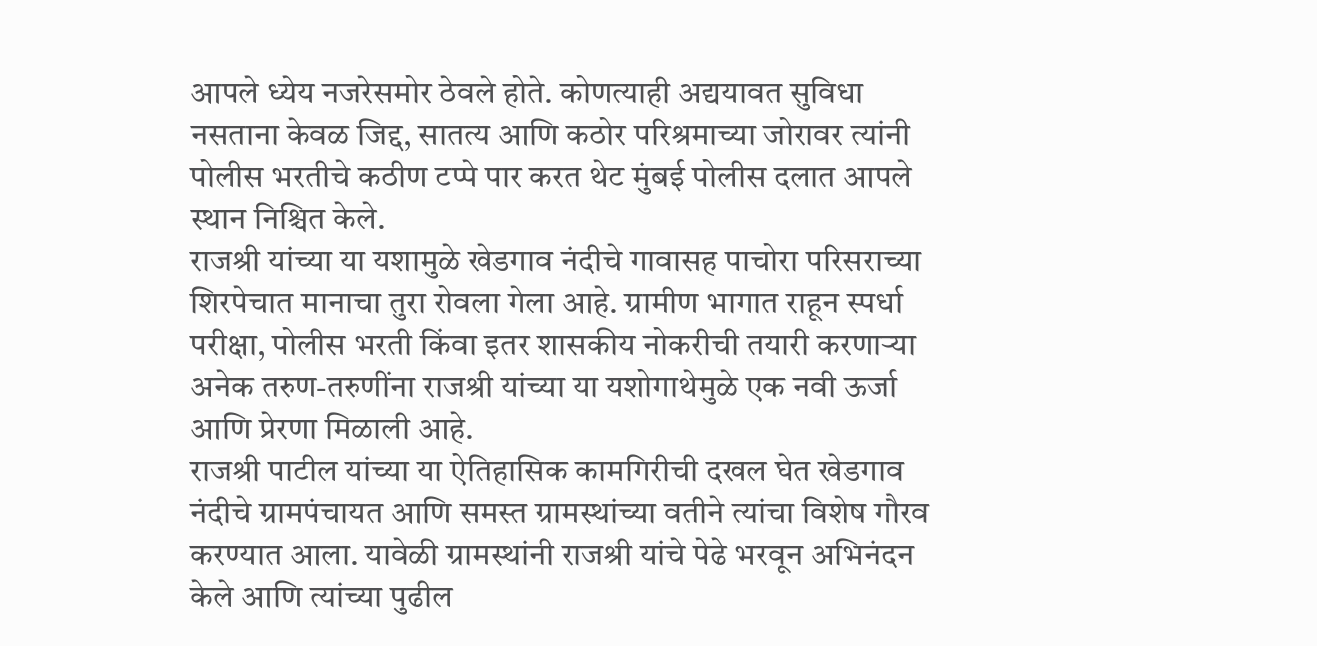आपले ध्येय नजरेसमोर ठेवले होते. कोणत्याही अद्ययावत सुविधा नसताना केवळ जिद्द, सातत्य आणि कठोर परिश्रमाच्या जोरावर त्यांनी पोलीस भरतीचे कठीण टप्पे पार करत थेट मुंबई पोलीस दलात आपले स्थान निश्चित केले.
राजश्री यांच्या या यशामुळे खेडगाव नंदीचे गावासह पाचोरा परिसराच्या शिरपेचात मानाचा तुरा रोवला गेला आहे. ग्रामीण भागात राहून स्पर्धा परीक्षा, पोलीस भरती किंवा इतर शासकीय नोकरीची तयारी करणाऱ्या अनेक तरुण-तरुणींना राजश्री यांच्या या यशोगाथेमुळे एक नवी ऊर्जा आणि प्रेरणा मिळाली आहे.
राजश्री पाटील यांच्या या ऐतिहासिक कामगिरीची दखल घेत खेडगाव नंदीचे ग्रामपंचायत आणि समस्त ग्रामस्थांच्या वतीने त्यांचा विशेष गौरव करण्यात आला. यावेळी ग्रामस्थांनी राजश्री यांचे पेढे भरवून अभिनंदन केले आणि त्यांच्या पुढील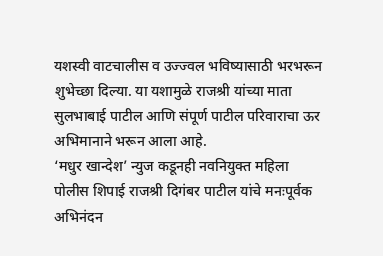यशस्वी वाटचालीस व उज्ज्वल भविष्यासाठी भरभरून शुभेच्छा दिल्या. या यशामुळे राजश्री यांच्या माता सुलभाबाई पाटील आणि संपूर्ण पाटील परिवाराचा ऊर अभिमानाने भरून आला आहे.
‘मधुर खान्देश’ न्युज कडूनही नवनियुक्त महिला पोलीस शिपाई राजश्री दिगंबर पाटील यांचे मनःपूर्वक अभिनंदन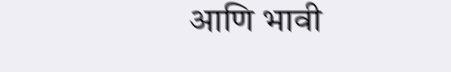आणि भावी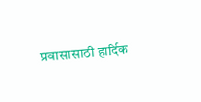प्रवासासाठी हार्दिक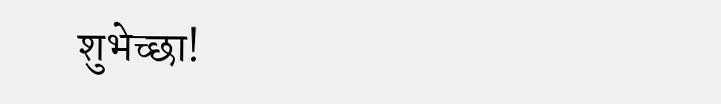शुभेच्छा!